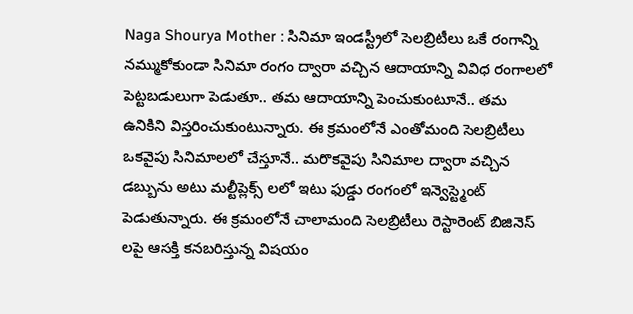Naga Shourya Mother : సినిమా ఇండస్ట్రీలో సెలబ్రిటీలు ఒకే రంగాన్ని నమ్ముకోకుండా సినిమా రంగం ద్వారా వచ్చిన ఆదాయాన్ని వివిధ రంగాలలో పెట్టబడులుగా పెడుతూ.. తమ ఆదాయాన్ని పెంచుకుంటూనే.. తమ ఉనికిని విస్తరించుకుంటున్నారు. ఈ క్రమంలోనే ఎంతోమంది సెలబ్రిటీలు ఒకవైపు సినిమాలలో చేస్తూనే.. మరొకవైపు సినిమాల ద్వారా వచ్చిన డబ్బును అటు మల్టీప్లెక్స్ లలో ఇటు ఫుడ్డు రంగంలో ఇన్వెస్ట్మెంట్ పెడుతున్నారు. ఈ క్రమంలోనే చాలామంది సెలబ్రిటీలు రెస్టారెంట్ బిజినెస్ లపై ఆసక్తి కనబరిస్తున్న విషయం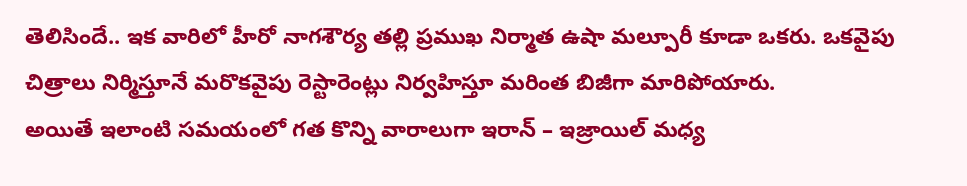తెలిసిందే.. ఇక వారిలో హీరో నాగశౌర్య తల్లి ప్రముఖ నిర్మాత ఉషా మల్పూరీ కూడా ఒకరు. ఒకవైపు చిత్రాలు నిర్మిస్తూనే మరొకవైపు రెస్టారెంట్లు నిర్వహిస్తూ మరింత బిజీగా మారిపోయారు.
అయితే ఇలాంటి సమయంలో గత కొన్ని వారాలుగా ఇరాన్ – ఇజ్రాయిల్ మధ్య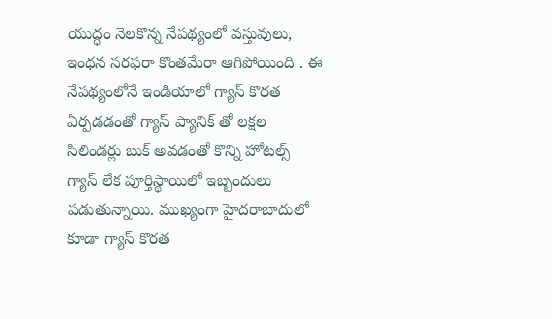యుద్ధం నెలకొన్న నేపథ్యంలో వస్తువులు, ఇంధన సరఫరా కొంతమేరా ఆగిపోయింది . ఈ నేపథ్యంలోనే ఇండియాలో గ్యాస్ కొరత ఏర్పడడంతో గ్యాస్ ప్యానిక్ తో లక్షల సిలిండర్లు బుక్ అవడంతో కొన్ని హోటల్స్ గ్యాస్ లేక పూర్తిస్థాయిలో ఇబ్బందులు పడుతున్నాయి. ముఖ్యంగా హైదరాబాదులో కూడా గ్యాస్ కొరత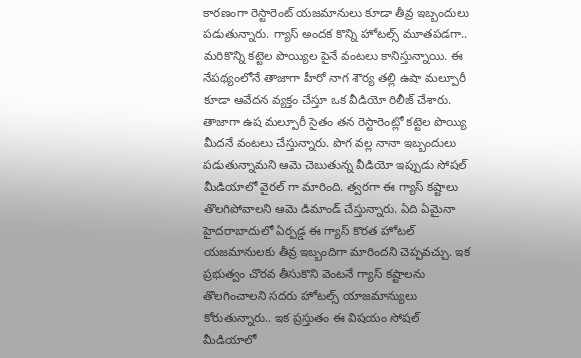కారణంగా రెస్టారెంట్ యజమానులు కూడా తీవ్ర ఇబ్బందులు పడుతున్నారు. గ్యాస్ అందక కొన్ని హోటల్స్ మూతపడగా.. మరికొన్ని కట్టెల పొయ్యిల పైనే వంటలు కానిస్తున్నాయి. ఈ నేపథ్యంలోనే తాజాగా హీరో నాగ శౌర్య తల్లి ఉషా మల్పూరీ కూడా ఆవేదన వ్యక్తం చేస్తూ ఒక వీడియో రిలీజ్ చేశారు.
తాజాగా ఉష మల్పూరీ సైతం తన రెస్టారెంట్లో కట్టెల పొయ్యి మీదనే వంటలు చేస్తున్నారు. పొగ వల్ల నానా ఇబ్బందులు పడుతున్నామని ఆమె చెబుతున్న వీడియో ఇప్పుడు సోషల్ మీడియాలో వైరల్ గా మారింది. త్వరగా ఈ గ్యాస్ కష్టాలు తొలగిపోవాలని ఆమె డిమాండ్ చేస్తున్నారు. ఏది ఏమైనా హైదరాబాదులో ఏర్పడ్డ ఈ గ్యాస్ కొరత హోటల్ యజమానులకు తీవ్ర ఇబ్బందిగా మారిందని చెప్పవచ్చు. ఇక ప్రభుత్వం చొరవ తీసుకొని వెంటనే గ్యాస్ కష్టాలను తొలగించాలని సదరు హోటల్స్ యాజమాన్యులు కోరుతున్నారు.. ఇక ప్రస్తుతం ఈ విషయం సోషల్ మీడియాలో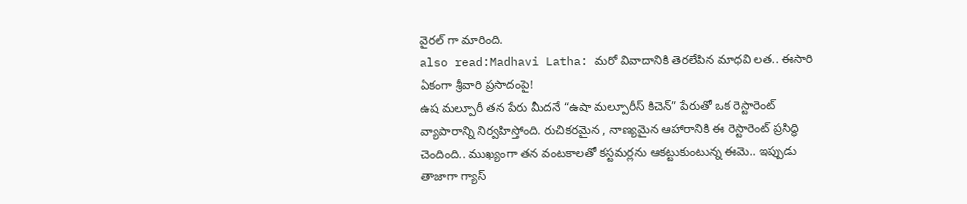వైరల్ గా మారింది.
also read:Madhavi Latha: మరో వివాదానికి తెరలేపిన మాధవి లత.. ఈసారి ఏకంగా శ్రీవారి ప్రసాదంపై!
ఉష మల్పూరీ తన పేరు మీదనే “ఉషా మల్పూరీస్ కిచెన్” పేరుతో ఒక రెస్టారెంట్ వ్యాపారాన్ని నిర్వహిస్తోంది. రుచికరమైన , నాణ్యమైన ఆహారానికి ఈ రెస్టారెంట్ ప్రసిద్ధి చెందింది.. ముఖ్యంగా తన వంటకాలతో కస్టమర్లను ఆకట్టుకుంటున్న ఈమె.. ఇప్పుడు తాజాగా గ్యాస్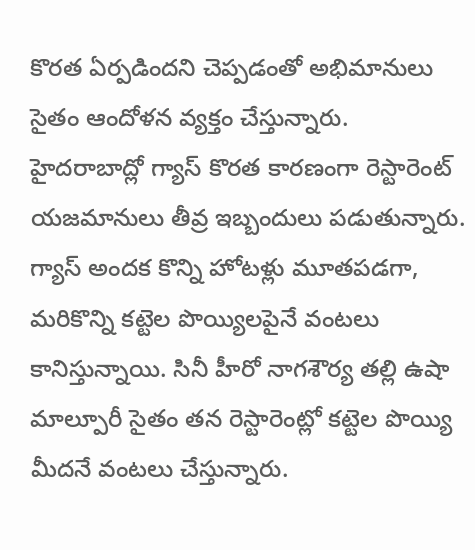కొరత ఏర్పడిందని చెప్పడంతో అభిమానులు సైతం ఆందోళన వ్యక్తం చేస్తున్నారు.
హైదరాబాద్లో గ్యాస్ కొరత కారణంగా రెస్టారెంట్ యజమానులు తీవ్ర ఇబ్బందులు పడుతున్నారు. గ్యాస్ అందక కొన్ని హోటళ్లు మూతపడగా, మరికొన్ని కట్టెల పొయ్యిలపైనే వంటలు కానిస్తున్నాయి. సినీ హీరో నాగశౌర్య తల్లి ఉషా మాల్పూరీ సైతం తన రెస్టారెంట్లో కట్టెల పొయ్యి మీదనే వంటలు చేస్తున్నారు.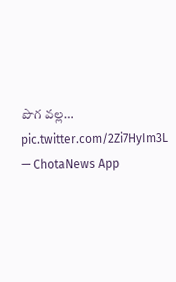పొగ వల్ల… pic.twitter.com/2Zi7HyIm3L
— ChotaNews App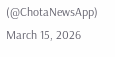(@ChotaNewsApp) March 15, 2026